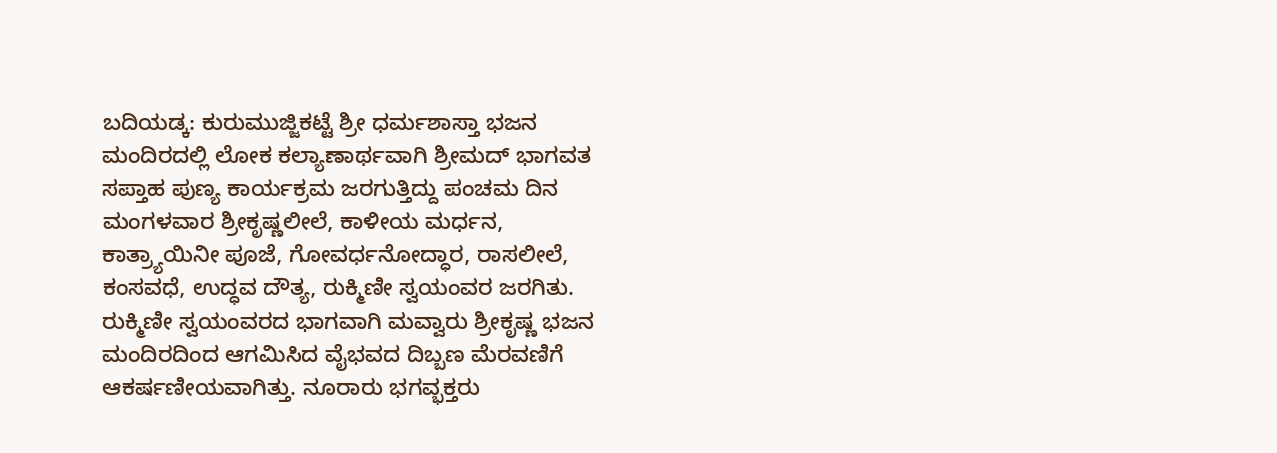ಬದಿಯಡ್ಕ: ಕುರುಮುಜ್ಜಿಕಟ್ಟೆ ಶ್ರೀ ಧರ್ಮಶಾಸ್ತಾ ಭಜನ ಮಂದಿರದಲ್ಲಿ ಲೋಕ ಕಲ್ಯಾಣಾರ್ಥವಾಗಿ ಶ್ರೀಮದ್ ಭಾಗವತ ಸಪ್ತಾಹ ಪುಣ್ಯ ಕಾರ್ಯಕ್ರಮ ಜರಗುತ್ತಿದ್ದು ಪಂಚಮ ದಿನ ಮಂಗಳವಾರ ಶ್ರೀಕೃಷ್ಣಲೀಲೆ, ಕಾಳೀಯ ಮರ್ಧನ, ಕಾತ್ರ್ಯಾಯಿನೀ ಪೂಜೆ, ಗೋವರ್ಧನೋದ್ಧಾರ, ರಾಸಲೀಲೆ, ಕಂಸವಧೆ, ಉದ್ಧವ ದೌತ್ಯ, ರುಕ್ಮಿಣೀ ಸ್ವಯಂವರ ಜರಗಿತು. ರುಕ್ಮಿಣೀ ಸ್ವಯಂವರದ ಭಾಗವಾಗಿ ಮವ್ವಾರು ಶ್ರೀಕೃಷ್ಣ ಭಜನ ಮಂದಿರದಿಂದ ಆಗಮಿಸಿದ ವೈಭವದ ದಿಬ್ಬಣ ಮೆರವಣಿಗೆ ಆಕರ್ಷಣೀಯವಾಗಿತ್ತು. ನೂರಾರು ಭಗವ್ಭಕ್ತರು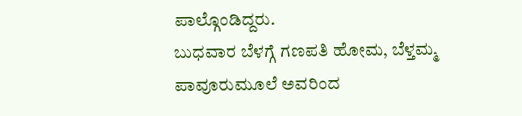ಪಾಲ್ಗೊಂಡಿದ್ದರು.
ಬುಧವಾರ ಬೆಳಗ್ಗೆ ಗಣಪತಿ ಹೋಮ, ಬೆಳ್ತಮ್ಮ ಪಾವೂರುಮೂಲೆ ಅವರಿಂದ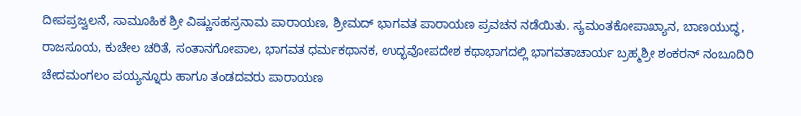ದೀಪಪ್ರಜ್ವಲನೆ, ಸಾಮೂಹಿಕ ಶ್ರೀ ವಿಷ್ಣುಸಹಸ್ರನಾಮ ಪಾರಾಯಣ, ಶ್ರೀಮದ್ ಭಾಗವತ ಪಾರಾಯಣ ಪ್ರವಚನ ನಡೆಯಿತು. ಸ್ಯಮಂತಕೋಪಾಖ್ಯಾನ, ಬಾಣಯುದ್ಧ, ರಾಜಸೂಯ, ಕುಚೇಲ ಚರಿತೆ, ಸಂತಾನಗೋಪಾಲ, ಭಾಗವತ ಧರ್ಮಕಥಾನಕ, ಉದ್ಭವೋಪದೇಶ ಕಥಾಭಾಗದಲ್ಲಿ ಭಾಗವತಾಚಾರ್ಯ ಬ್ರಹ್ಮಶ್ರೀ ಶಂಕರನ್ ನಂಬೂದಿರಿ ಚೇದಮಂಗಲಂ ಪಯ್ಯನ್ನೂರು ಹಾಗೂ ತಂಡದವರು ಪಾರಾಯಣ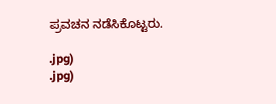ಪ್ರವಚನ ನಡೆಸಿಕೊಟ್ಟರು.

.jpg)
.jpg)